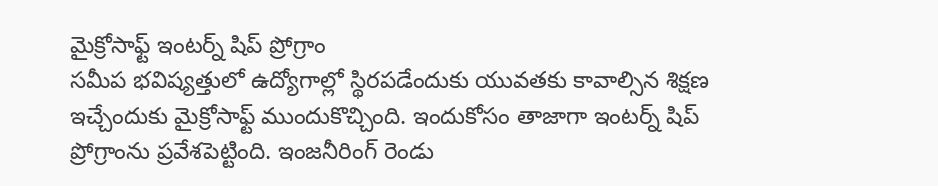మైక్రోసాఫ్ట్ ఇంటర్న్ షిప్ ప్రోగ్రాం
సమీప భవిష్యత్తులో ఉద్యోగాల్లో స్థిరపడేందుకు యువతకు కావాల్సిన శిక్షణ ఇచ్చేందుకు మైక్రోసాఫ్ట్ ముందుకొచ్చింది. ఇందుకోసం తాజాగా ఇంటర్న్ షిప్ ప్రోగ్రాంను ప్రవేశపెట్టింది. ఇంజనీరింగ్ రెండు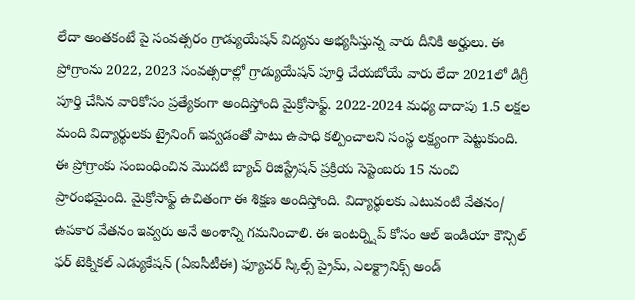లేదా అంతకంటే పై సంవత్సరం గ్రాడ్యుయేషన్ విద్యను అభ్యసిస్తున్న వారు దీనికి అర్హులు. ఈ ప్రోగ్రాంను 2022, 2023 సంవత్సరాల్లో గ్రాడ్యుయేషన్ పూర్తి చేయబోయే వారు లేదా 2021లో డిగ్రీ పూర్తి చేసిన వారికోసం ప్రత్యేకంగా అందిస్తోంది మైక్రోసాఫ్ట్. 2022-2024 మధ్య దాదాపు 1.5 లక్షల మంది విద్యార్థులకు ట్రైనింగ్ ఇవ్వడంతో పాటు ఉపాధి కల్పించాలని సంస్థ లక్ష్యంగా పెట్టుకుంది. ఈ ప్రోగ్రాంకు సంబంధించిన మొదటి బ్యాచ్ రిజిస్ట్రేషన్ ప్రక్రియ సెప్టెంబరు 15 నుంచి ప్రారంభమైంది. మైక్రోసాఫ్ట్ ఉచితంగా ఈ శిక్షణ అందిస్తోంది. విద్యార్థులకు ఎటువంటి వేతనం/ ఉపకార వేతనం ఇవ్వరు అనే అంశాన్ని గమనించాలి. ఈ ఇంటర్న్షిప్ కోసం ఆల్ ఇండియా కౌన్సిల్ ఫర్ టెక్నికల్ ఎడ్యుకేషన్ (ఏఐసీటీఈ) ఫ్యూచర్ స్కిల్స్ ప్రైమ్, ఎలక్ట్రానిక్స్ అండ్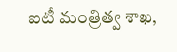ఐటీ మంత్రిత్వ శాఖ,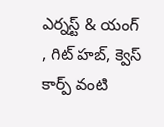ఎర్నస్ట్ & యంగ్ , గిట్ హబ్, క్వెస్ కార్ప్ వంటి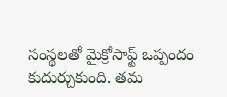సంస్థలతో మైక్రోసాఫ్ట్ ఒప్పందం కుదుర్చుకుంది. తమ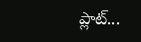ప్లాట్...